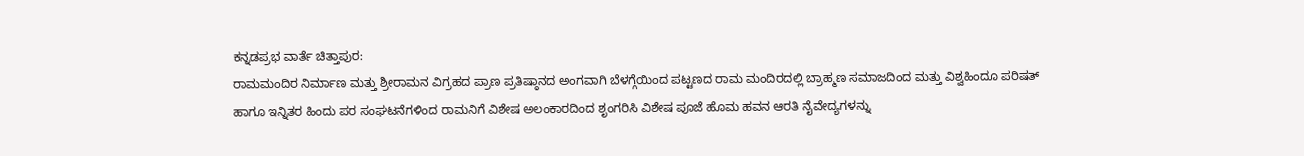ಕನ್ನಡಪ್ರಭ ವಾರ್ತೆ ಚಿತ್ತಾಪುರ:
ರಾಮಮಂದಿರ ನಿರ್ಮಾಣ ಮತ್ತು ಶ್ರೀರಾಮನ ವಿಗ್ರಹದ ಪ್ರಾಣ ಪ್ರತಿಷ್ಠಾನದ ಅಂಗವಾಗಿ ಬೆಳಗ್ಗೆಯಿಂದ ಪಟ್ಟಣದ ರಾಮ ಮಂದಿರದಲ್ಲಿ ಬ್ರಾಹ್ಮಣ ಸಮಾಜದಿಂದ ಮತ್ತು ವಿಶ್ವಹಿಂದೂ ಪರಿಷತ್ ಹಾಗೂ ಇನ್ನಿತರ ಹಿಂದು ಪರ ಸಂಘಟನೆಗಳಿಂದ ರಾಮನಿಗೆ ವಿಶೇಷ ಅಲಂಕಾರದಿಂದ ಶೃಂಗರಿಸಿ ವಿಶೇಷ ಪೂಜೆ ಹೊಮ ಹವನ ಆರತಿ ನೈವೇದ್ಯಗಳನ್ನು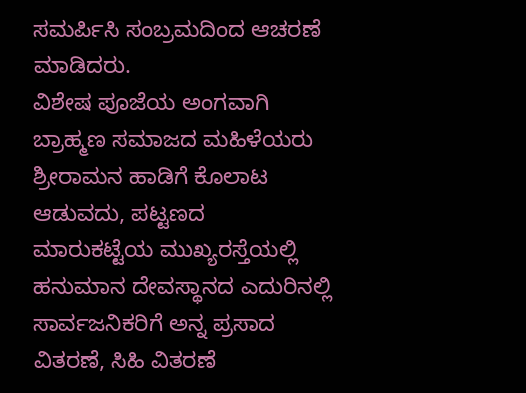ಸಮರ್ಪಿಸಿ ಸಂಬ್ರಮದಿಂದ ಆಚರಣೆ ಮಾಡಿದರು.
ವಿಶೇಷ ಪೂಜೆಯ ಅಂಗವಾಗಿ ಬ್ರಾಹ್ಮಣ ಸಮಾಜದ ಮಹಿಳೆಯರು ಶ್ರೀರಾಮನ ಹಾಡಿಗೆ ಕೊಲಾಟ ಆಡುವದು, ಪಟ್ಟಣದ ಮಾರುಕಟ್ಟೆಯ ಮುಖ್ಯರಸ್ತೆಯಲ್ಲಿ ಹನುಮಾನ ದೇವಸ್ಥಾನದ ಎದುರಿನಲ್ಲಿ ಸಾರ್ವಜನಿಕರಿಗೆ ಅನ್ನ ಪ್ರಸಾದ ವಿತರಣೆ, ಸಿಹಿ ವಿತರಣೆ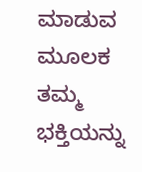ಮಾಡುವ ಮೂಲಕ ತಮ್ಮ ಭಕ್ತಿಯನ್ನು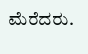ಮೆರೆದರು.